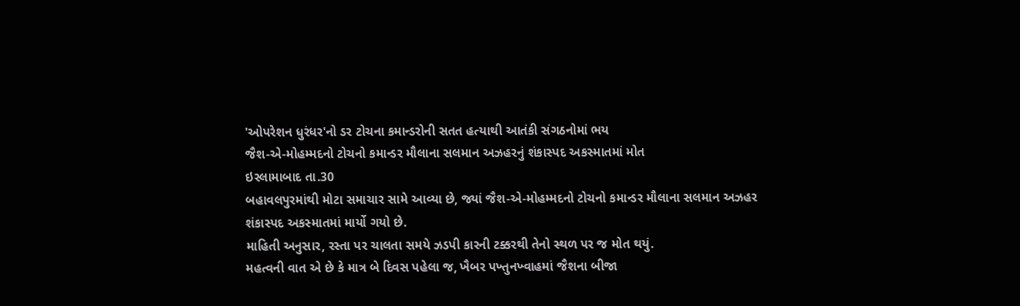'ઓપરેશન ધુરંધર'નો ડર ટોચના કમાન્ડરોની સતત હત્યાથી આતંકી સંગઠનોમાં ભય
જૈશ-એ-મોહમ્મદનો ટોચનો કમાન્ડર મૌલાના સલમાન અઝહરનું શંકાસ્પદ અકસ્માતમાં મોત
ઇસ્લામાબાદ તા.30
બહાવલપુરમાંથી મોટા સમાચાર સામે આવ્યા છે, જ્યાં જૈશ-એ-મોહમ્મદનો ટોચનો કમાન્ડર મૌલાના સલમાન અઝહર શંકાસ્પદ અકસ્માતમાં માર્યો ગયો છે.
માહિતી અનુસાર, રસ્તા પર ચાલતા સમયે ઝડપી કારની ટક્કરથી તેનો સ્થળ પર જ મોત થયું.
મહત્વની વાત એ છે કે માત્ર બે દિવસ પહેલા જ, ખૈબર પખ્તુનખ્વાહમાં જૈશના બીજા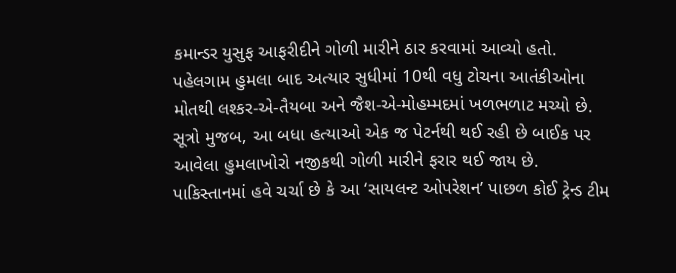કમાન્ડર યુસુફ આફરીદીને ગોળી મારીને ઠાર કરવામાં આવ્યો હતો.
પહેલગામ હુમલા બાદ અત્યાર સુધીમાં 10થી વધુ ટોચના આતંકીઓના મોતથી લશ્કર-એ-તૈયબા અને જૈશ-એ-મોહમ્મદમાં ખળભળાટ મચ્યો છે.
સૂત્રો મુજબ, આ બધા હત્યાઓ એક જ પેટર્નથી થઈ રહી છે બાઈક પર આવેલા હુમલાખોરો નજીકથી ગોળી મારીને ફરાર થઈ જાય છે.
પાકિસ્તાનમાં હવે ચર્ચા છે કે આ ‘સાયલન્ટ ઓપરેશન’ પાછળ કોઈ ટ્રેન્ડ ટીમ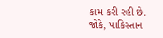કામ કરી રહી છે.
જોકે, પાકિસ્તાન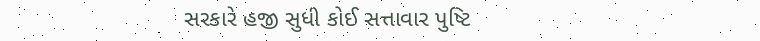સરકારે હજી સુધી કોઈ સત્તાવાર પુષ્ટિ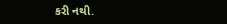કરી નથી.